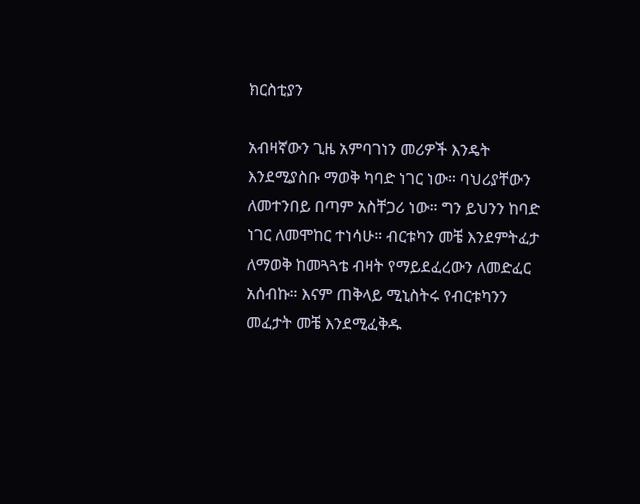ክርስቲያን

አብዛኛውን ጊዜ አምባገነን መሪዎች እንዴት እንደሚያስቡ ማወቅ ካባድ ነገር ነው። ባህሪያቸውን ለመተንበይ በጣም አስቸጋሪ ነው። ግን ይህንን ከባድ ነገር ለመሞከር ተነሳሁ። ብርቱካን መቼ እንደምትፈታ ለማወቅ ከመጓጓቴ ብዛት የማይደፈረውን ለመድፈር አሰብኩ። እናም ጠቅላይ ሚኒስትሩ የብርቱካንን መፈታት መቼ እንደሚፈቅዱ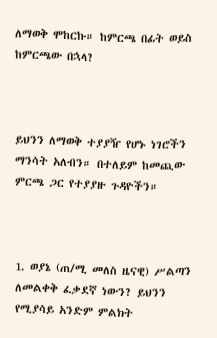ለማወቅ ሞከርኩ። ከምርጫ በፊት ወይስ ከምርጫው በኋላ?



ይህንን ለማወቅ ተያያዥ የሆኑ ነገሮችን ማንሳት አለብን። በተለይም ከመጪው ምርጫ ጋር የተያያዙ ጉዳዮችን።



1. ወያኔ (ጠ/ሚ መለስ ዜናዊ) ሥልጣን ለመልቀቅ ፈቃደኛ ነውን? ይህንን የሚያሳይ አንድም ምልክት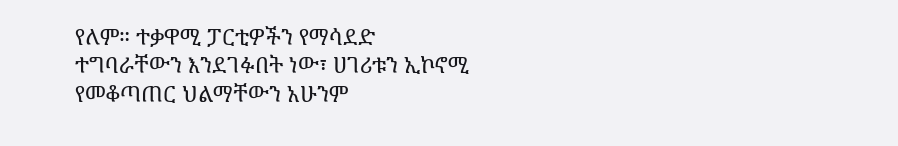የለም። ተቃዋሚ ፓርቲዎችን የማሳደድ ተግባራቸውን እንደገፉበት ነው፣ ሀገሪቱን ኢኮኖሚ የመቆጣጠር ህልማቸውን አሁንም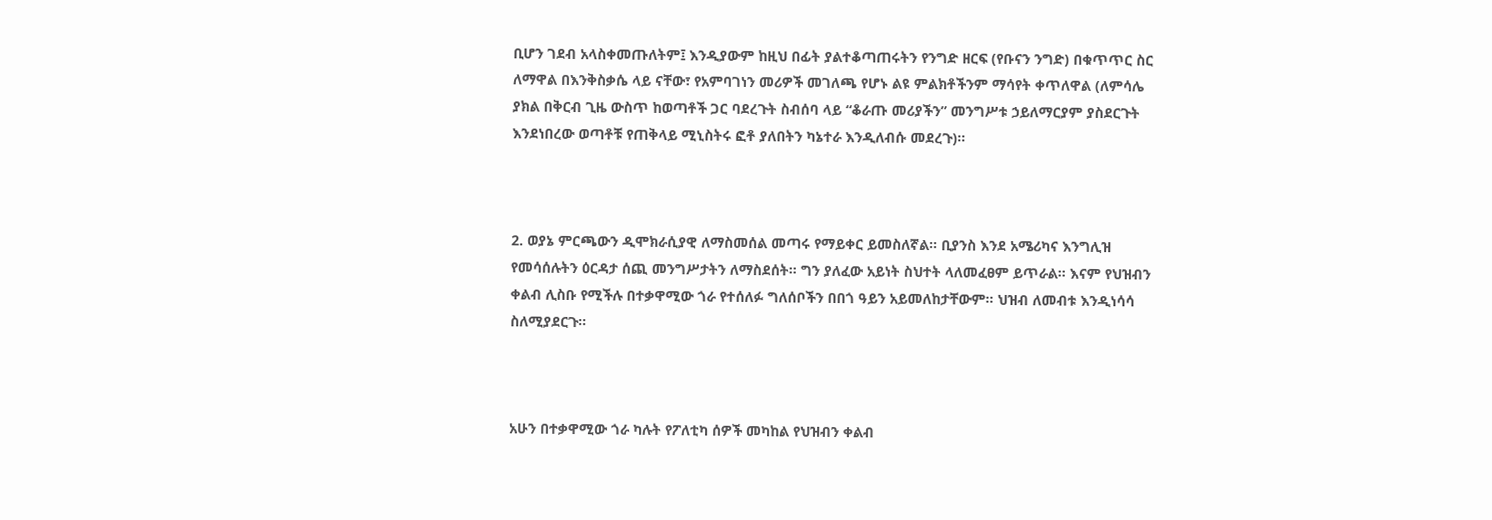ቢሆን ገደብ አላስቀመጡለትም፤ እንዲያውም ከዚህ በፊት ያልተቆጣጠሩትን የንግድ ዘርፍ (የቡናን ንግድ) በቁጥጥር ስር ለማዋል በእንቅስቃሴ ላይ ናቸው፣ የአምባገነን መሪዎች መገለጫ የሆኑ ልዩ ምልክቶችንም ማሳየት ቀጥለዋል (ለምሳሌ ያክል በቅርብ ጊዜ ውስጥ ከወጣቶች ጋር ባደረጉት ስብሰባ ላይ “ቆራጡ መሪያችን” መንግሥቱ ኃይለማርያም ያስደርጉት እንደነበረው ወጣቶቹ የጠቅላይ ሚኒስትሩ ፎቶ ያለበትን ካኔተራ እንዲለብሱ መደረጉ)።



2. ወያኔ ምርጫውን ዲሞክራሲያዊ ለማስመሰል መጣሩ የማይቀር ይመስለኛል። ቢያንስ እንደ አሜሪካና እንግሊዝ የመሳሰሉትን ዕርዳታ ሰጪ መንግሥታትን ለማስደሰት። ግን ያለፈው አይነት ስህተት ላለመፈፀም ይጥራል። እናም የህዝብን ቀልብ ሊስቡ የሚችሉ በተቃዋሚው ጎራ የተሰለፉ ግለሰቦችን በበጎ ዓይን አይመለከታቸውም። ህዝብ ለመብቱ እንዲነሳሳ ስለሚያደርጉ።



አሁን በተቃዋሚው ጎራ ካሉት የፖለቲካ ሰዎች መካከል የህዝብን ቀልብ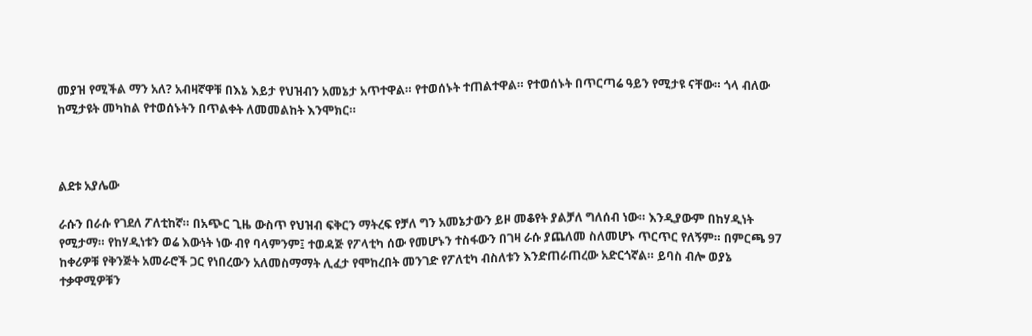መያዝ የሚችል ማን አለ? አብዛኛዋቹ በእኔ እይታ የህዝብን አመኔታ አጥተዋል። የተወሰኑት ተጠልተዋል። የተወሰኑት በጥርጣሬ ዓይን የሚታዩ ናቸው። ጎላ ብለው ከሚታዩት መካከል የተወሰኑትን በጥልቀት ለመመልከት እንሞክር።



ልደቱ አያሌው

ራሱን በራሱ የገደለ ፖለቲከኛ። በአጭር ጊዜ ውስጥ የህዝብ ፍቅርን ማትረፍ የቻለ ግን አመኔታውን ይዞ መቆየት ያልቻለ ግለሰብ ነው። እንዲያውም በከሃዲነት የሚታማ። የከሃዲነቱን ወሬ እውነት ነው ብየ ባላምንም፤ ተወዳጅ የፖላቲካ ሰው የመሆኑን ተስፋውን በገዛ ራሱ ያጨለመ ስለመሆኑ ጥርጥር የለኝም። በምርጫ 97 ከቀሪዎቹ የቅንጅት አመራሮች ጋር የነበረውን አለመስማማት ሊፈታ የሞከረበት መንገድ የፖለቲካ ብስለቱን እንድጠራጠረው አድርጎኛል። ይባስ ብሎ ወያኔ ተቃዋሚዎቹን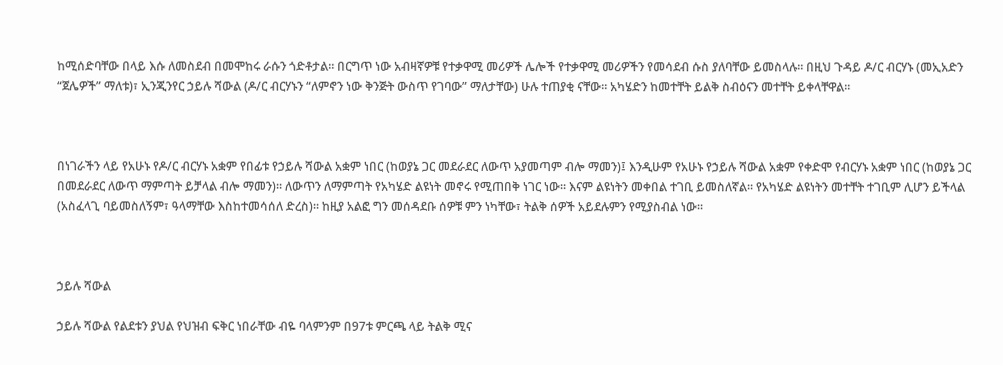ከሚሰድባቸው በላይ እሱ ለመስደብ በመሞከሩ ራሱን ጎድቶታል። በርግጥ ነው አብዛኛዎቹ የተቃዋሚ መሪዎች ሌሎች የተቃዋሚ መሪዎችን የመሳደብ ሱስ ያለባቸው ይመስላሉ። በዚህ ጉዳይ ዶ/ር ብርሃኑ (መኢአድን “ጀሌዎች” ማለቱ)፣ ኢንጂንየር ኃይሉ ሻውል (ዶ/ር ብርሃኑን “ለምኖን ነው ቅንጅት ውስጥ የገባው” ማለታቸው) ሁሉ ተጠያቂ ናቸው። አካሄድን ከመተቸት ይልቅ ስብዕናን መተቸት ይቀላቸዋል።



በነገራችን ላይ የአሁኑ የዶ/ር ብርሃኑ አቋም የበፊቱ የኃይሉ ሻውል አቋም ነበር (ከወያኔ ጋር መደራደር ለውጥ አያመጣም ብሎ ማመን)፤ እንዲሁም የአሁኑ የኃይሉ ሻውል አቋም የቀድሞ የብርሃኑ አቋም ነበር (ከወያኔ ጋር በመደራደር ለውጥ ማምጣት ይቻላል ብሎ ማመን)። ለውጥን ለማምጣት የአካሄድ ልዩነት መኖሩ የሚጠበቅ ነገር ነው። እናም ልዩነትን መቀበል ተገቢ ይመስለኛል። የአካሄድ ልዩነትን መተቸት ተገቢም ሊሆን ይችላል (አስፈላጊ ባይመስለኝም፣ ዓላማቸው እስከተመሳሰለ ድረስ)። ከዚያ አልፎ ግን መሰዳደቡ ሰዎቹ ምን ነካቸው፣ ትልቅ ሰዎች አይደሉምን የሚያስብል ነው።



ኃይሉ ሻውል

ኃይሉ ሻውል የልደቱን ያህል የህዝብ ፍቅር ነበራቸው ብዬ ባላምንም በ97ቱ ምርጫ ላይ ትልቅ ሚና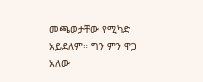መጫወታቸው የሚካድ አይደለም። ግን ምን ዋጋ አለው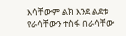እሳቸውም ልክ እንደ ልደቱ የራሳቸውን ተስፋ በራሳቸው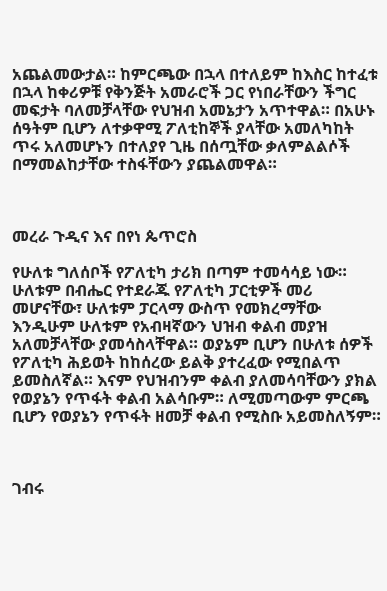አጨልመውታል። ከምርጫው በኋላ በተለይም ከእስር ከተፈቱ በኋላ ከቀሪዎቹ የቅንጅት አመራሮች ጋር የነበራቸውን ችግር መፍታት ባለመቻላቸው የህዝብ አመኔታን አጥተዋል። በአሁኑ ሰዓትም ቢሆን ለተቃዋሚ ፖለቲከኞች ያላቸው አመለካከት ጥሩ አለመሆኑን በተለያየ ጊዜ በሰጧቸው ቃለምልልሶች በማመልከታቸው ተስፋቸውን ያጨልመዋል።



መረራ ጉዲና እና በየነ ጴጥሮስ

የሁለቱ ግለሰቦች የፖለቲካ ታሪክ በጣም ተመሳሳይ ነው። ሁለቱም በብሔር የተደራጁ የፖለቲካ ፓርቲዎች መሪ መሆናቸው፣ ሁለቱም ፓርላማ ውስጥ የመክረማቸው እንዲሁም ሁለቱም የአብዛኛውን ህዝብ ቀልብ መያዝ አለመቻላቸው ያመሳስላቸዋል። ወያኔም ቢሆን በሁለቱ ሰዎች የፖለቲካ ሕይወት ከከሰረው ይልቅ ያተረፈው የሚበልጥ ይመስለኛል። እናም የህዝብንም ቀልብ ያለመሳባቸውን ያክል የወያኔን የጥፋት ቀልብ አልሳቡም። ለሚመጣውም ምርጫ ቢሆን የወያኔን የጥፋት ዘመቻ ቀልብ የሚስቡ አይመስለኝም።



ገብሩ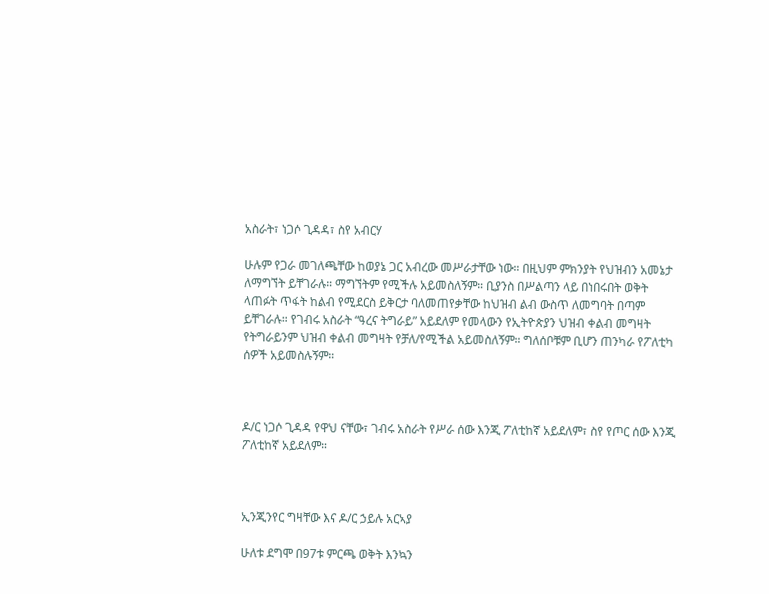አስራት፣ ነጋሶ ጊዳዳ፣ ስየ አብርሃ

ሁሉም የጋራ መገለጫቸው ከወያኔ ጋር አብረው መሥራታቸው ነው። በዚህም ምክንያት የህዝብን አመኔታ ለማግኘት ይቸገራሉ። ማግኘትም የሚችሉ አይመስለኝም። ቢያንስ በሥልጣን ላይ በነበሩበት ወቅት ላጠፉት ጥፋት ከልብ የሚደርስ ይቅርታ ባለመጠየቃቸው ከህዝብ ልብ ውስጥ ለመግባት በጣም ይቸገራሉ። የገብሩ አስራት “ዓረና ትግራይ” አይደለም የመላውን የኢትዮጵያን ህዝብ ቀልብ መግዛት የትግራይንም ህዝብ ቀልብ መግዛት የቻለ/የሚችል አይመስለኝም። ግለሰቦቹም ቢሆን ጠንካራ የፖለቲካ ሰዎች አይመስሉኝም።



ዶ/ር ነጋሶ ጊዳዳ የዋህ ናቸው፣ ገብሩ አስራት የሥራ ሰው እንጂ ፖለቲከኛ አይደለም፣ ስየ የጦር ሰው እንጂ ፖለቲከኛ አይደለም።



ኢንጂንየር ግዛቸው እና ዶ/ር ኃይሉ አርኣያ

ሁለቱ ደግሞ በ97ቱ ምርጫ ወቅት እንኳን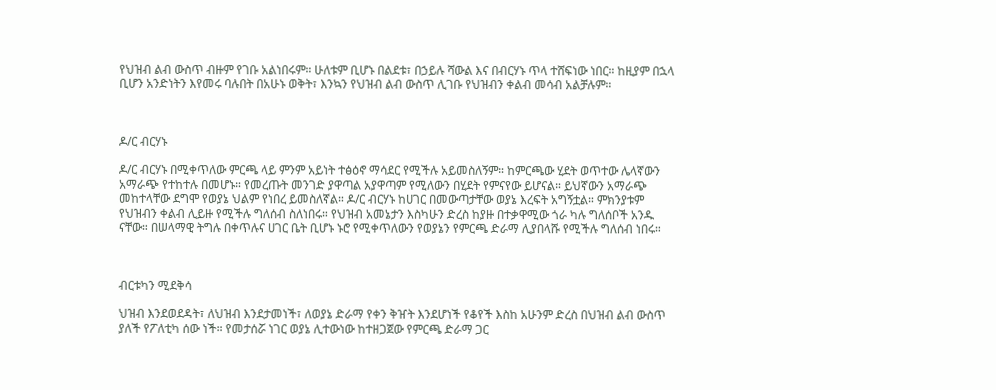የህዝብ ልብ ውስጥ ብዙም የገቡ አልነበሩም። ሁለቱም ቢሆኑ በልደቱ፣ በኃይሉ ሻውል እና በብርሃኑ ጥላ ተሸፍነው ነበር። ከዚያም በኋላ ቢሆን አንድነትን እየመሩ ባሉበት በአሁኑ ወቅት፣ እንኳን የህዝብ ልብ ውስጥ ሊገቡ የህዝብን ቀልብ መሳብ አልቻሉም።



ዶ/ር ብርሃኑ

ዶ/ር ብርሃኑ በሚቀጥለው ምርጫ ላይ ምንም አይነት ተፅዕኖ ማሳደር የሚችሉ አይመስለኝም። ከምርጫው ሂደት ወጥተው ሌላኛውን አማራጭ የተከተሉ በመሆኑ። የመረጡት መንገድ ያዋጣል አያዋጣም የሚለውን በሂደት የምናየው ይሆናል። ይህኛውን አማራጭ መከተላቸው ደግሞ የወያኔ ህልም የነበረ ይመስለኛል። ዶ/ር ብርሃኑ ከሀገር በመውጣታቸው ወያኔ እረፍት አግኝቷል። ምክንያቱም የህዝብን ቀልብ ሊይዙ የሚችሉ ግለሰብ ስለነበሩ። የህዝብ አመኔታን እስካሁን ድረስ ከያዙ በተቃዋሚው ጎራ ካሉ ግለሰቦች አንዱ ናቸው። በሠላማዊ ትግሉ በቀጥሉና ሀገር ቤት ቢሆኑ ኑሮ የሚቀጥለውን የወያኔን የምርጫ ድራማ ሊያበላሹ የሚችሉ ግለሰብ ነበሩ።



ብርቱካን ሚደቅሳ

ህዝብ እንደወደዳት፣ ለህዝብ እንደታመነች፣ ለወያኔ ድራማ የቀን ቅዠት እንደሆነች የቆየች እስከ አሁንም ድረስ በህዝብ ልብ ውስጥ ያለች የፖለቲካ ሰው ነች። የመታሰሯ ነገር ወያኔ ሊተውነው ከተዘጋጀው የምርጫ ድራማ ጋር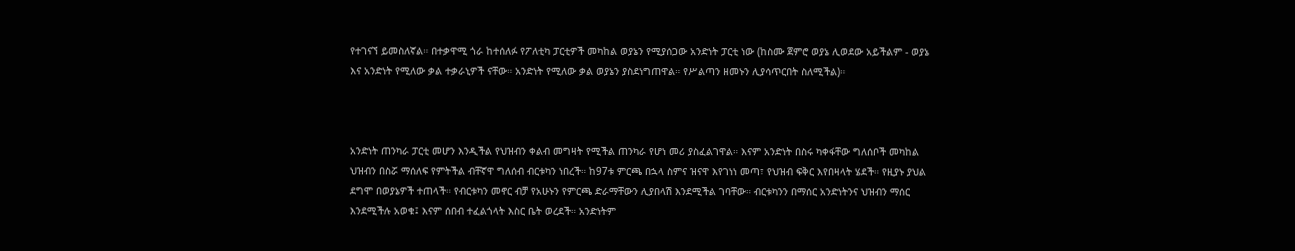የተገናኘ ይመስለኛል። በተቃዋሚ ጎራ ከተሰለፉ የፖለቲካ ፓርቲዎች መካከል ወያኔን የሚያሰጋው አንድነት ፓርቲ ነው (ከስሙ ጀምሮ ወያኔ ሊወደው አይችልም - ወያኔ እና አንድነት የሚለው ቃል ተቃራኒዎች ናቸው። አንድነት የሚለው ቃል ወያኔን ያስደነግጠዋል። የሥልጣን ዘመኑን ሊያሳጥርበት ስለሚችል)።



አንድነት ጠንካራ ፓርቲ መሆን እንዲችል የህዝብን ቀልብ መግዛት የሚችል ጠንካራ የሆነ መሪ ያስፈልገዋል። እናም አንድነት በስሩ ካቀፋቸው ግለሰቦች መካከል ህዝብን በስሯ ማሰለፍ የምትችል ብቸኛዋ ግለሰብ ብርቱካን ነበረች። ከ97ቱ ምርጫ በኋላ ስምና ዝናዋ እየገነነ መጣ፣ የህዝብ ፍቅር እየበዛላት ሄደች። የዚያኑ ያህል ደግሞ በወያኔዎች ተጠላች። የብርቱካን መኖር ብቻ የአሁኑን የምርጫ ድራማቸውን ሊያበላሽ እንደሚችል ገባቸው። ብርቱካንን በማሰር አንድነትንና ህዝብን ማሰር እንደሚችሉ አወቁ፤ እናም ሰበብ ተፈልጎላት እስር ቤት ወረደች። አንድነትም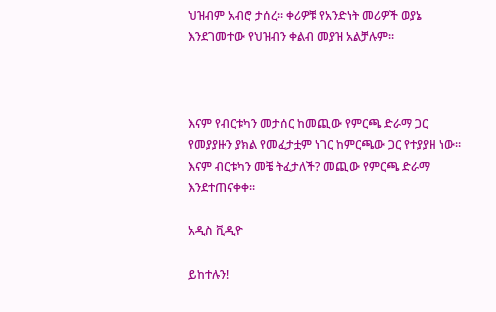ህዝብም አብሮ ታሰረ። ቀሪዎቹ የአንድነት መሪዎች ወያኔ እንደገመተው የህዝብን ቀልብ መያዝ አልቻሉም።



እናም የብርቱካን መታሰር ከመጪው የምርጫ ድራማ ጋር የመያያዙን ያክል የመፈታቷም ነገር ከምርጫው ጋር የተያያዘ ነው። እናም ብርቱካን መቼ ትፈታለች? መጪው የምርጫ ድራማ እንደተጠናቀቀ።

አዲስ ቪዲዮ

ይከተሉን!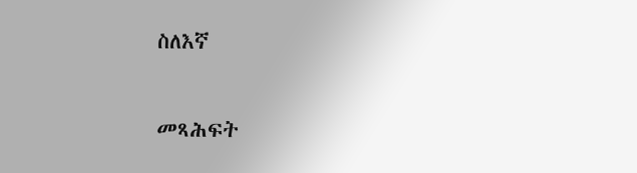ስለእኛ

መጻሕፍት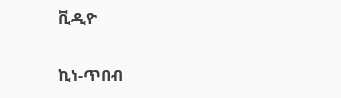ቪዲዮ

ኪነ-ጥበብ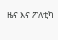ዜና እና ፖለቲካ